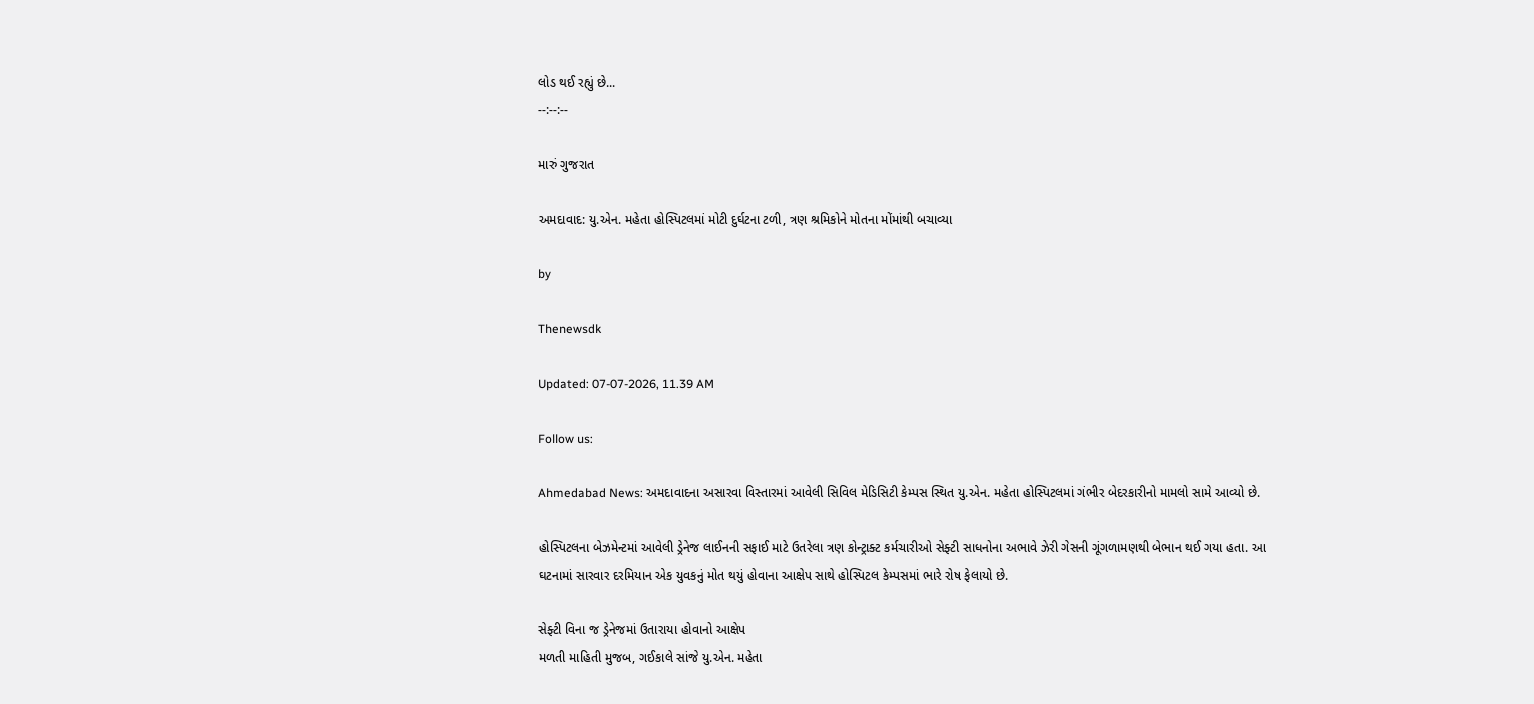લોડ થઈ રહ્યું છે...
--:--:--

મારું ગુજરાત

અમદાવાદ: યુ.એન. મહેતા હોસ્પિટલમાં મોટી દુર્ઘટના ટળી, ત્રણ શ્રમિકોને મોતના મોંમાંથી બચાવ્યા

by

Thenewsdk

Updated: 07-07-2026, 11.39 AM

Follow us:

Ahmedabad News: અમદાવાદના અસારવા વિસ્તારમાં આવેલી સિવિલ મેડિસિટી કેમ્પસ સ્થિત યુ.એન. મહેતા હોસ્પિટલમાં ગંભીર બેદરકારીનો મામલો સામે આવ્યો છે.

હોસ્પિટલના બેઝમેન્ટમાં આવેલી ડ્રેનેજ લાઈનની સફાઈ માટે ઉતરેલા ત્રણ કોન્ટ્રાક્ટ કર્મચારીઓ સેફ્ટી સાધનોના અભાવે ઝેરી ગેસની ગૂંગળામણથી બેભાન થઈ ગયા હતા. આ ઘટનામાં સારવાર દરમિયાન એક યુવકનું મોત થયું હોવાના આક્ષેપ સાથે હોસ્પિટલ કેમ્પસમાં ભારે રોષ ફેલાયો છે.

સેફ્ટી વિના જ ડ્રેનેજમાં ઉતારાયા હોવાનો આક્ષેપ
મળતી માહિતી મુજબ, ગઈકાલે સાંજે યુ.એન. મહેતા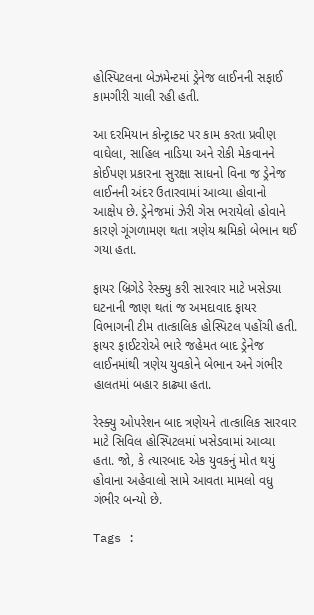હોસ્પિટલના બેઝમેન્ટમાં ડ્રેનેજ લાઈનની સફાઈ કામગીરી ચાલી રહી હતી.

આ દરમિયાન કોન્ટ્રાક્ટ પર કામ કરતા પ્રવીણ વાઘેલા, સાહિલ નાડિયા અને રોકી મેકવાનને કોઈપણ પ્રકારના સુરક્ષા સાધનો વિના જ ડ્રેનેજ લાઈનની અંદર ઉતારવામાં આવ્યા હોવાનો આક્ષેપ છે. ડ્રેનેજમાં ઝેરી ગેસ ભરાયેલો હોવાને કારણે ગૂંગળામણ થતા ત્રણેય શ્રમિકો બેભાન થઈ ગયા હતા.

ફાયર બ્રિગેડે રેસ્ક્યુ કરી સારવાર માટે ખસેડ્યા
ઘટનાની જાણ થતાં જ અમદાવાદ ફાયર વિભાગની ટીમ તાત્કાલિક હોસ્પિટલ પહોંચી હતી. ફાયર ફાઈટરોએ ભારે જહેમત બાદ ડ્રેનેજ લાઈનમાંથી ત્રણેય યુવકોને બેભાન અને ગંભીર હાલતમાં બહાર કાઢ્યા હતા.

રેસ્ક્યુ ઓપરેશન બાદ ત્રણેયને તાત્કાલિક સારવાર માટે સિવિલ હોસ્પિટલમાં ખસેડવામાં આવ્યા હતા. જો, કે ત્યારબાદ એક યુવકનું મોત થયું હોવાના અહેવાલો સામે આવતા મામલો વધુ ગંભીર બન્યો છે.

Tags :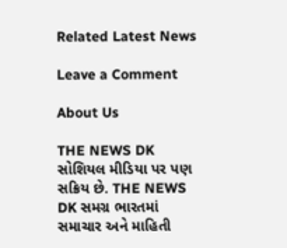Related Latest News

Leave a Comment

About Us

THE NEWS DK સોશિયલ મીડિયા પર પણ સક્રિય છે. THE NEWS DK સમગ્ર ભારતમાં સમાચાર અને માહિતી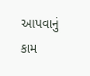આપવાનું કામ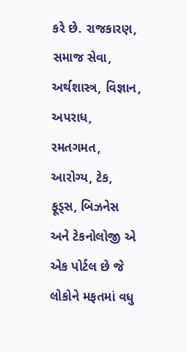કરે છે. રાજકારણ, સમાજ સેવા, અર્થશાસ્ત્ર, વિજ્ઞાન, અપરાધ, રમતગમત, આરોગ્ય, ટેક, ફૂડ્સ, બિઝનેસ અને ટેકનોલોજી એ એક પોર્ટલ છે જે લોકોને મફતમાં વધુ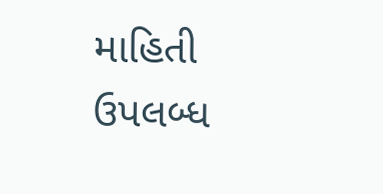માહિતી ઉપલબ્ધ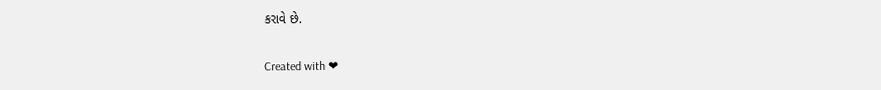કરાવે છે.

Created with ❤